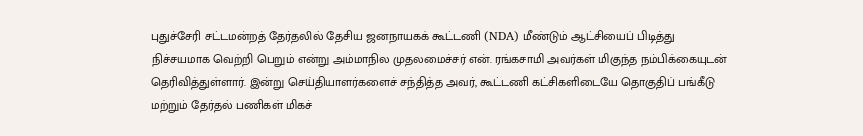புதுச்சேரி சட்டமன்றத் தேர்தலில் தேசிய ஜனநாயகக் கூட்டணி (NDA) மீண்டும் ஆட்சியைப் பிடித்து நிச்சயமாக வெற்றி பெறும் என்று அம்மாநில முதலமைச்சர் என். ரங்கசாமி அவர்கள் மிகுந்த நம்பிக்கையுடன் தெரிவித்துள்ளார். இன்று செய்தியாளர்களைச் சந்தித்த அவர், கூட்டணி கட்சிகளிடையே தொகுதிப் பங்கீடு மற்றும் தேர்தல் பணிகள் மிகச்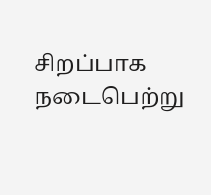சிறப்பாக நடைபெற்று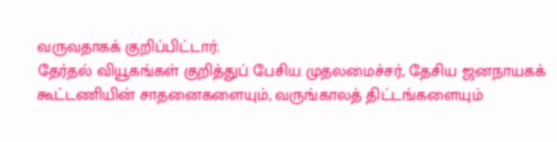வருவதாகக் குறிப்பிட்டார்.
தேர்தல் வியூகங்கள் குறித்துப் பேசிய முதலமைச்சர், தேசிய ஜனநாயகக் கூட்டணியின் சாதனைகளையும், வருங்காலத் திட்டங்களையும்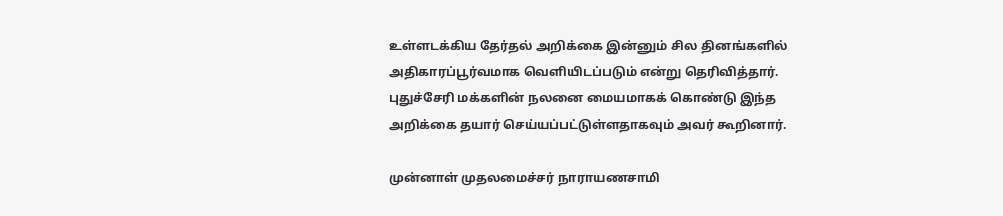உள்ளடக்கிய தேர்தல் அறிக்கை இன்னும் சில தினங்களில் அதிகாரப்பூர்வமாக வெளியிடப்படும் என்று தெரிவித்தார். புதுச்சேரி மக்களின் நலனை மையமாகக் கொண்டு இந்த அறிக்கை தயார் செய்யப்பட்டுள்ளதாகவும் அவர் கூறினார்.

முன்னாள் முதலமைச்சர் நாராயணசாமி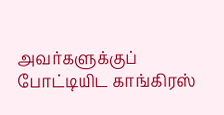அவர்களுக்குப் போட்டியிட காங்கிரஸ்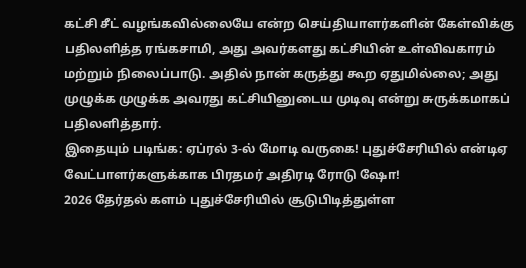கட்சி சீட் வழங்கவில்லையே என்ற செய்தியாளர்களின் கேள்விக்கு பதிலளித்த ரங்கசாமி, அது அவர்களது கட்சியின் உள்விவகாரம் மற்றும் நிலைப்பாடு. அதில் நான் கருத்து கூற ஏதுமில்லை; அது முழுக்க முழுக்க அவரது கட்சியினுடைய முடிவு என்று சுருக்கமாகப் பதிலளித்தார்.
இதையும் படிங்க: ஏப்ரல் 3-ல் மோடி வருகை! புதுச்சேரியில் என்டிஏ வேட்பாளர்களுக்காக பிரதமர் அதிரடி ரோடு ஷோ!
2026 தேர்தல் களம் புதுச்சேரியில் சூடுபிடித்துள்ள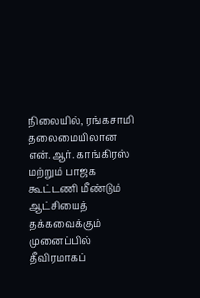நிலையில், ரங்கசாமி தலைமையிலான என்.ஆர். காங்கிரஸ் மற்றும் பாஜக கூட்டணி மீண்டும் ஆட்சியைத் தக்கவைக்கும் முனைப்பில் தீவிரமாகப்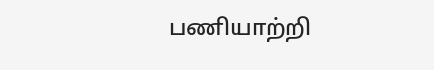பணியாற்றி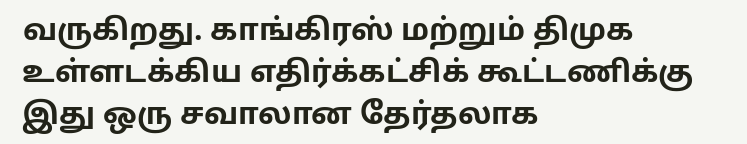வருகிறது. காங்கிரஸ் மற்றும் திமுக உள்ளடக்கிய எதிர்க்கட்சிக் கூட்டணிக்கு இது ஒரு சவாலான தேர்தலாக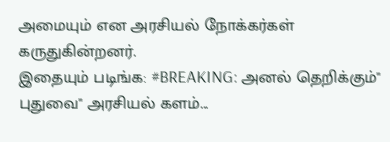அமையும் என அரசியல் நோக்கர்கள் கருதுகின்றனர்.
இதையும் படிங்க: #BREAKING: அனல் தெறிக்கும்" புதுவை" அரசியல் களம்...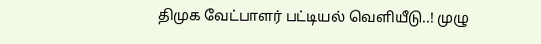திமுக வேட்பாளர் பட்டியல் வெளியீடு..! முழு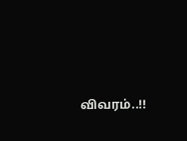விவரம்..!!